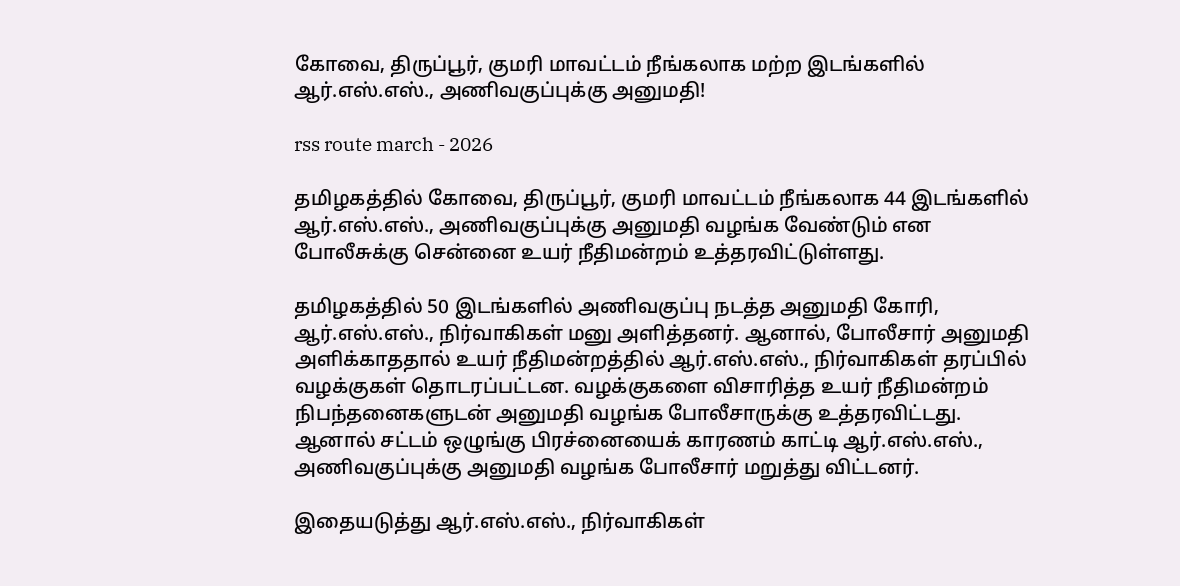கோவை, திருப்பூர், குமரி மாவட்டம் நீங்கலாக மற்ற இடங்களில் ஆர்.எஸ்.எஸ்., அணிவகுப்புக்கு அனுமதி!

rss route march - 2026

தமிழகத்தில் கோவை, திருப்பூர், குமரி மாவட்டம் நீங்கலாக 44 இடங்களில் ஆர்.எஸ்.எஸ்., அணிவகுப்புக்கு அனுமதி வழங்க வேண்டும் என போலீசுக்கு சென்னை உயர் நீதிமன்றம் உத்தரவிட்டுள்ளது.

தமிழகத்தில் 50 இடங்களில் அணிவகுப்பு நடத்த அனுமதி கோரி, ஆர்.எஸ்.எஸ்., நிர்வாகிகள் மனு அளித்தனர். ஆனால், போலீசார் அனுமதி அளிக்காததால் உயர் நீதிமன்றத்தில் ஆர்.எஸ்.எஸ்., நிர்வாகிகள் தரப்பில் வழக்குகள் தொடரப்பட்டன. வழக்குகளை விசாரித்த உயர் நீதிமன்றம் நிபந்தனைகளுடன் அனுமதி வழங்க போலீசாருக்கு உத்தரவிட்டது. ஆனால் சட்டம் ஒழுங்கு பிரச்னையைக் காரணம் காட்டி ஆர்.எஸ்.எஸ்., அணிவகுப்புக்கு அனுமதி வழங்க போலீசார் மறுத்து விட்டனர்.

இதையடுத்து ஆர்.எஸ்.எஸ்., நிர்வாகிகள்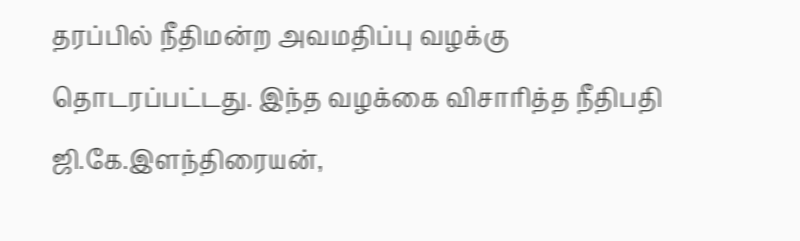தரப்பில் நீதிமன்ற அவமதிப்பு வழக்கு தொடரப்பட்டது. இந்த வழக்கை விசாரித்த நீதிபதி ஜி.கே.இளந்திரையன்,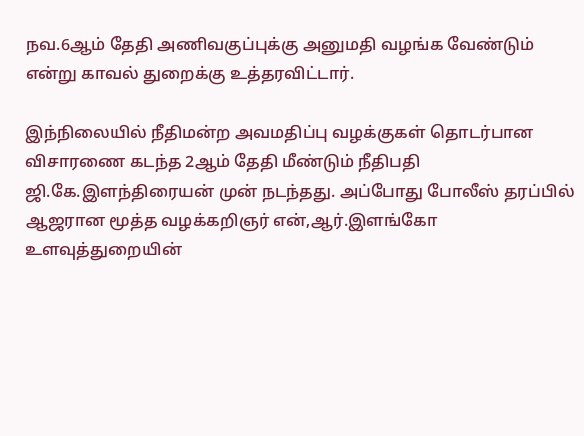நவ.6ஆம் தேதி அணிவகுப்புக்கு அனுமதி வழங்க வேண்டும் என்று காவல் துறைக்கு உத்தரவிட்டார்.

இந்நிலையில் நீதிமன்ற அவமதிப்பு வழக்குகள் தொடர்பான விசாரணை கடந்த 2ஆம் தேதி மீண்டும் நீதிபதி ஜி.கே.இளந்திரையன் முன் நடந்தது. அப்போது போலீஸ் தரப்பில் ஆஜரான மூத்த வழக்கறிஞர் என்,ஆர்.இளங்கோ உளவுத்துறையின்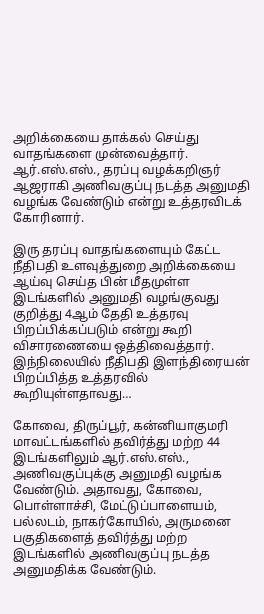அறிக்கையை தாக்கல் செய்து வாதங்களை முன்வைத்தார். ஆர்.எஸ்.எஸ்., தரப்பு வழக்கறிஞர் ஆஜராகி அணிவகுப்பு நடத்த அனுமதி வழங்க வேண்டும் என்று உத்தரவிடக் கோரினார்.

இரு தரப்பு வாதங்களையும் கேட்ட நீதிபதி உளவுத்துறை அறிக்கையை ஆய்வு செய்த பின் மீதமுள்ள இடங்களில் அனுமதி வழங்குவது குறித்து 4ஆம் தேதி உத்தரவு பிறப்பிக்கப்படும் என்று கூறி விசாரணையை ஒத்திவைத்தார். இந்நிலையில் நீதிபதி இளந்திரையன் பிறப்பித்த உத்தரவில் கூறியுள்ளதாவது…

கோவை, திருப்பூர், கன்னியாகுமரி மாவட்டங்களில் தவிர்த்து மற்ற 44 இடங்களிலும் ஆர்.எஸ்.எஸ்., அணிவகுப்புக்கு அனுமதி வழங்க வேண்டும். அதாவது, கோவை, பொள்ளாச்சி, மேட்டுப்பாளையம், பல்லடம், நாகர்கோயில், அருமனை பகுதிகளைத் தவிர்த்து மற்ற இடங்களில் அணிவகுப்பு நடத்த அனுமதிக்க வேண்டும்.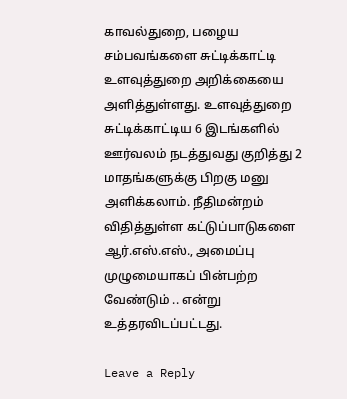காவல்துறை, பழைய சம்பவங்களை சுட்டிக்காட்டி உளவுத்துறை அறிக்கையை அளித்துள்ளது. உளவுத்துறை சுட்டிக்காட்டிய 6 இடங்களில் ஊர்வலம் நடத்துவது குறித்து 2 மாதங்களுக்கு பிறகு மனு அளிக்கலாம். நீதிமன்றம் விதித்துள்ள கட்டுப்பாடுகளை ஆர்.எஸ்.எஸ்., அமைப்பு முழுமையாகப் பின்பற்ற வேண்டும் .. என்று உத்தரவிடப்பட்டது.

Leave a Reply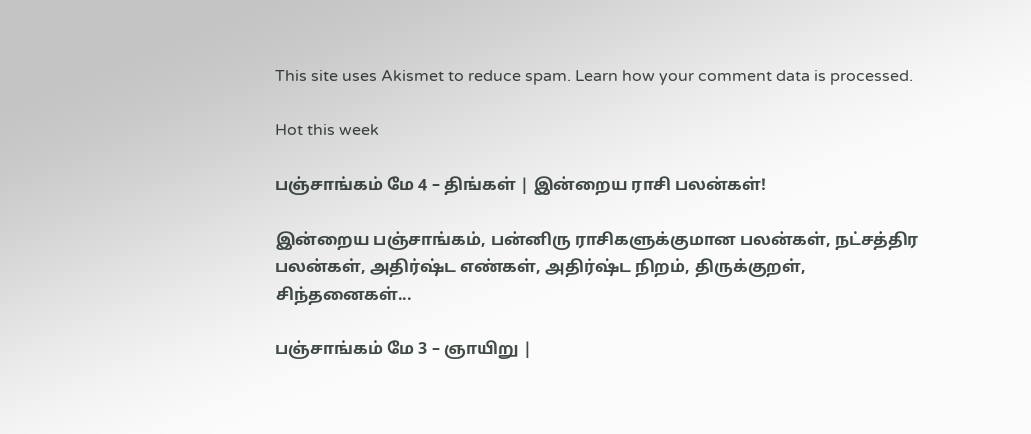This site uses Akismet to reduce spam. Learn how your comment data is processed.

Hot this week

பஞ்சாங்கம் மே 4 – திங்கள் | இன்றைய ராசி பலன்கள்!

இன்றைய பஞ்சாங்கம், பன்னிரு ராசிகளுக்குமான பலன்கள், நட்சத்திர பலன்கள், அதிர்ஷ்ட எண்கள், அதிர்ஷ்ட நிறம், திருக்குறள், சிந்தனைகள்...

பஞ்சாங்கம் மே 3 – ஞாயிறு |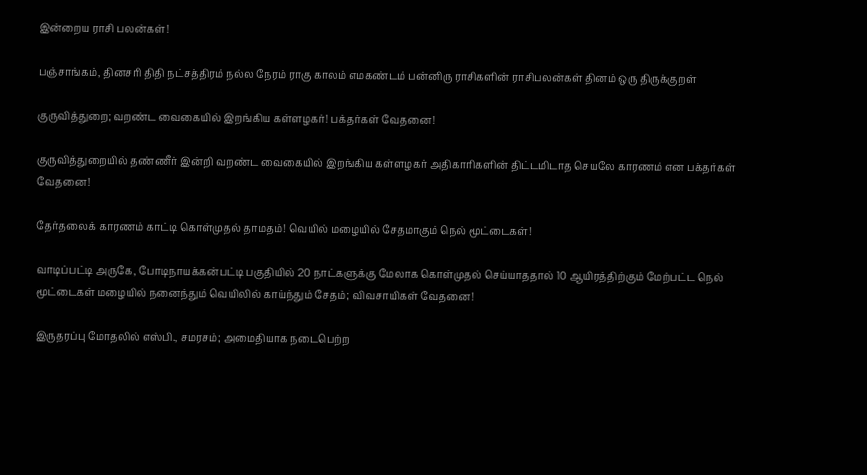இன்றைய ராசி பலன்கள்!

பஞ்சாங்கம், தினசரி திதி நட்சத்திரம் நல்ல நேரம் ராகு காலம் எமகண்டம் பன்னிரு ராசிகளின் ராசிபலன்கள் தினம் ஒரு திருக்குறள்

குருவித்துறை; வறண்ட வைகையில் இறங்கிய கள்ளழகர்! பக்தர்கள் வேதனை!

குருவித்துறையில் தண்ணீர் இன்றி வறண்ட வைகையில் இறங்கிய கள்ளழகர் அதிகாரிகளின் திட்டமிடாத செயலே காரணம் என பக்தர்கள் வேதனை!

தேர்தலைக் காரணம் காட்டி கொள்முதல் தாமதம்! வெயில் மழையில் சேதமாகும் நெல் மூட்டைகள்!

வாடிப்பட்டி அருகே, போடிநாயக்கன்பட்டி பகுதியில் 20 நாட்களுக்கு மேலாக கொள்முதல் செய்யாததால் 10 ஆயிரத்திற்கும் மேற்பட்ட நெல் மூட்டைகள் மழையில் நனைந்தும் வெயிலில் காய்ந்தும் சேதம்; விவசாயிகள் வேதனை!

இருதரப்பு மோதலில் எஸ்பி., சமரசம்; அமைதியாக நடைபெற்ற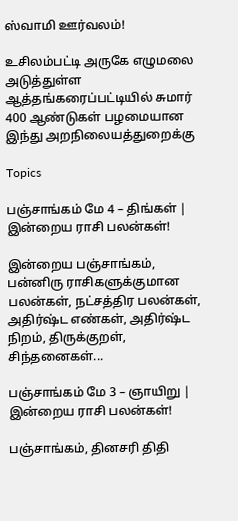ஸ்வாமி ஊர்வலம்!

உசிலம்பட்டி அருகே எழுமலை அடுத்துள்ள ஆத்தங்கரைப்பட்டியில் சுமார் 400 ஆண்டுகள் பழமையான இந்து அறநிலையத்துறைக்கு

Topics

பஞ்சாங்கம் மே 4 – திங்கள் | இன்றைய ராசி பலன்கள்!

இன்றைய பஞ்சாங்கம், பன்னிரு ராசிகளுக்குமான பலன்கள், நட்சத்திர பலன்கள், அதிர்ஷ்ட எண்கள், அதிர்ஷ்ட நிறம், திருக்குறள், சிந்தனைகள்...

பஞ்சாங்கம் மே 3 – ஞாயிறு | இன்றைய ராசி பலன்கள்!

பஞ்சாங்கம், தினசரி திதி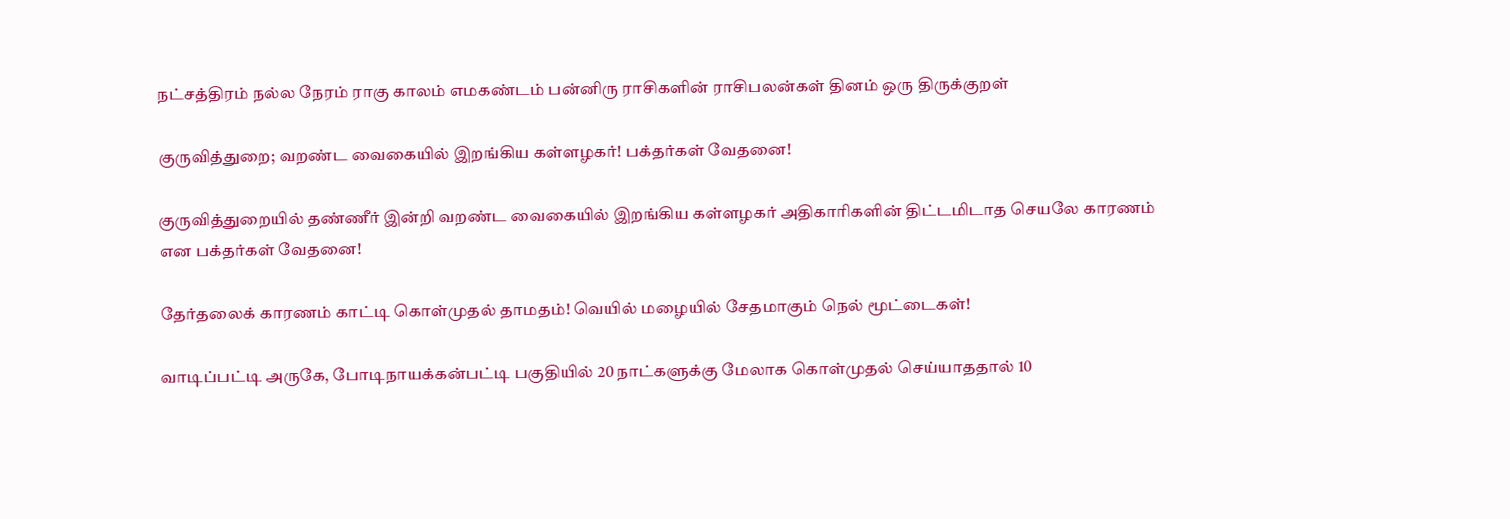நட்சத்திரம் நல்ல நேரம் ராகு காலம் எமகண்டம் பன்னிரு ராசிகளின் ராசிபலன்கள் தினம் ஒரு திருக்குறள்

குருவித்துறை; வறண்ட வைகையில் இறங்கிய கள்ளழகர்! பக்தர்கள் வேதனை!

குருவித்துறையில் தண்ணீர் இன்றி வறண்ட வைகையில் இறங்கிய கள்ளழகர் அதிகாரிகளின் திட்டமிடாத செயலே காரணம் என பக்தர்கள் வேதனை!

தேர்தலைக் காரணம் காட்டி கொள்முதல் தாமதம்! வெயில் மழையில் சேதமாகும் நெல் மூட்டைகள்!

வாடிப்பட்டி அருகே, போடிநாயக்கன்பட்டி பகுதியில் 20 நாட்களுக்கு மேலாக கொள்முதல் செய்யாததால் 10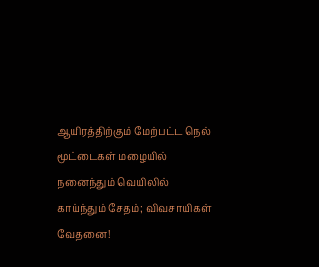ஆயிரத்திற்கும் மேற்பட்ட நெல் மூட்டைகள் மழையில் நனைந்தும் வெயிலில் காய்ந்தும் சேதம்; விவசாயிகள் வேதனை!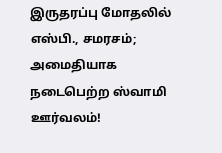இருதரப்பு மோதலில் எஸ்பி., சமரசம்; அமைதியாக நடைபெற்ற ஸ்வாமி ஊர்வலம்!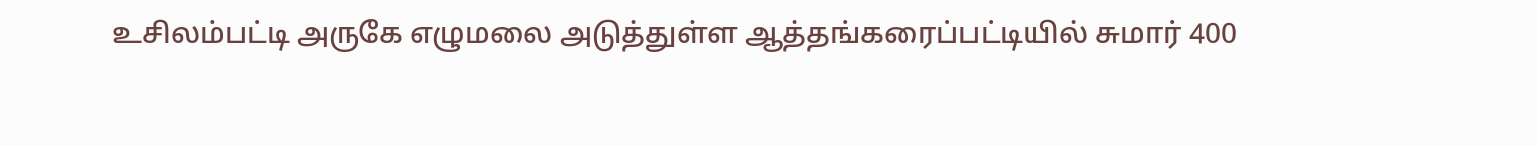உசிலம்பட்டி அருகே எழுமலை அடுத்துள்ள ஆத்தங்கரைப்பட்டியில் சுமார் 400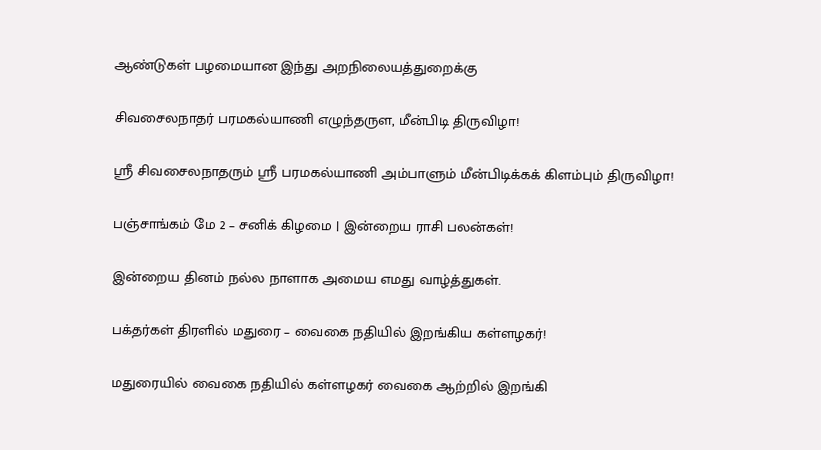ஆண்டுகள் பழமையான இந்து அறநிலையத்துறைக்கு

சிவசைலநாதர் பரமகல்யாணி எழுந்தருள, மீன்பிடி திருவிழா!

ஸ்ரீ சிவசைலநாதரும் ஸ்ரீ பரமகல்யாணி அம்பாளும் மீன்பிடிக்கக் கிளம்பும் திருவிழா!

பஞ்சாங்கம் மே 2 – சனிக் கிழமை | இன்றைய ராசி பலன்கள்!

இன்றைய தினம் நல்ல நாளாக அமைய எமது வாழ்த்துகள்.

பக்தர்கள் திரளில் மதுரை – வைகை நதியில் இறங்கிய கள்ளழகர்!

மதுரையில் வைகை நதியில் கள்ளழகர் வைகை ஆற்றில் இறங்கி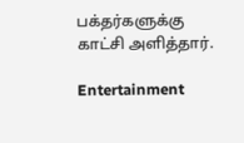பக்தர்களுக்கு காட்சி அளித்தார்.

Entertainment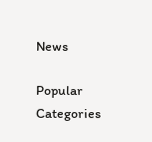News

Popular Categories